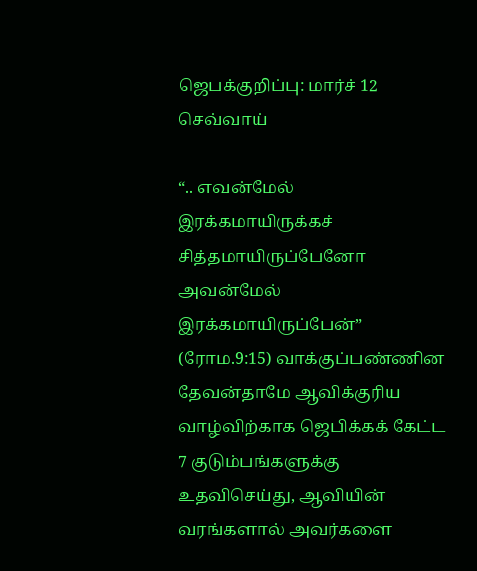ஜெபக்குறிப்பு: மார்ச் 12 செவ்வாய்

“.. எவன்மேல் இரக்கமாயிருக்கச் சித்தமாயிருப்பேனோ அவன்மேல் இரக்கமாயிருப்பேன்” (ரோம.9:15) வாக்குப்பண்ணின தேவன்தாமே ஆவிக்குரிய வாழ்விற்காக ஜெபிக்கக் கேட்ட 7 குடும்பங்களுக்கு உதவிசெய்து, ஆவியின் வரங்களால் அவர்களை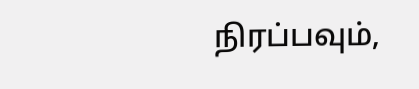நிரப்பவும்,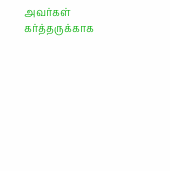அவர்கள் கர்த்தருக்காக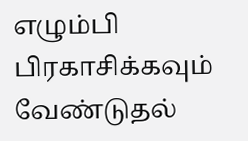எழும்பி பிரகாசிக்கவும் வேண்டுதல்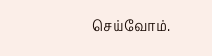செய்வோம்.